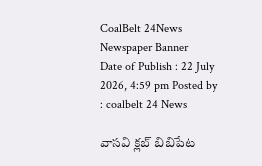CoalBelt 24News
Newspaper Banner
Date of Publish : 22 July 2026, 4:59 pm Posted by : coalbelt 24 News

వాసవి క్లబ్ బిబిపేట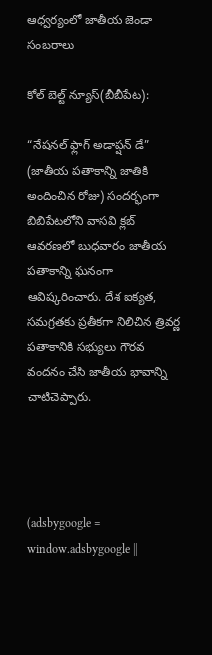ఆధ్వర్యంలో జాతీయ జెండా సంబరాలు

కోల్ బెల్ట్ న్యూస్(బీబీపేట):

“నేషనల్ ఫ్లాగ్ అడాప్షన్ డే” (జాతీయ పతాకాన్ని జాతికి అందించిన రోజు) సందర్భంగా బిబిపేటలోని వాసవి క్లబ్ ఆవరణలో బుధవారం జాతీయ పతాకాన్ని ఘనంగా ఆవిష్కరించారు. దేశ ఐక్యత, సమగ్రతకు ప్రతీకగా నిలిచిన త్రివర్ణ పతాకానికి సభ్యులు గౌరవ వందనం చేసి జాతీయ భావాన్ని చాటిచెప్పారు.




(adsbygoogle = window.adsbygoogle ||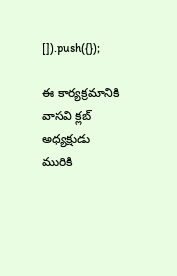[]).push({});

ఈ కార్యక్రమానికి వాసవి క్లబ్ అధ్యక్షుడు మురికి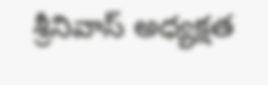శ్రీనివాస్ అధ్యక్షత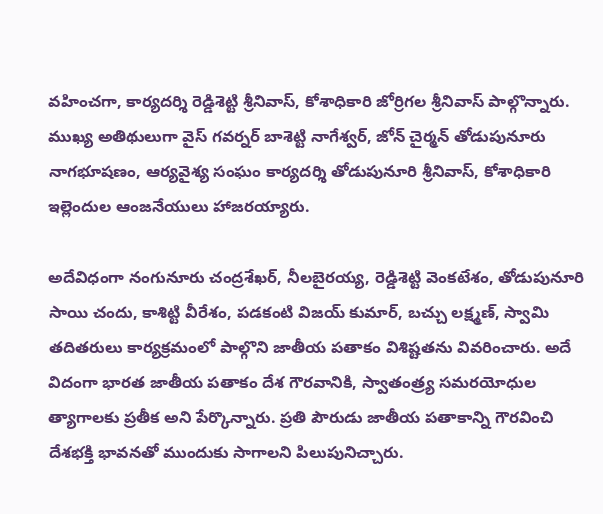వహించగా, కార్యదర్శి రెడ్డిశెట్టి శ్రీనివాస్, కోశాధికారి జోర్రిగల శ్రీనివాస్ పాల్గొన్నారు. ముఖ్య అతిథులుగా వైస్ గవర్నర్ బాశెట్టి నాగేశ్వర్, జోన్ చైర్మన్ తోడుపునూరు నాగభూషణం, ఆర్యవైశ్య సంఘం కార్యదర్శి తోడుపునూరి శ్రీనివాస్, కోశాధికారి ఇల్లెందుల ఆంజనేయులు హాజరయ్యారు.

అదేవిధంగా నంగునూరు చంద్రశేఖర్, నీలబైరయ్య, రెడ్డిశెట్టి వెంకటేశం, తోడుపునూరి సాయి చందు, కాశిట్టి వీరేశం, పడకంటి విజయ్ కుమార్, బచ్చు లక్ష్మణ్, స్వామి తదితరులు కార్యక్రమంలో పాల్గొని జాతీయ పతాకం విశిష్టతను వివరించారు. అదే విదంగా భారత జాతీయ పతాకం దేశ గౌరవానికి, స్వాతంత్ర్య సమరయోధుల త్యాగాలకు ప్రతీక అని పేర్కొన్నారు. ప్రతి పౌరుడు జాతీయ పతాకాన్ని గౌరవించి దేశభక్తి భావనతో ముందుకు సాగాలని పిలుపునిచ్చారు.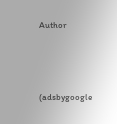Author




(adsbygoogle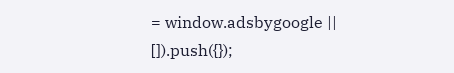= window.adsbygoogle || []).push({});